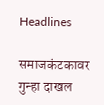Headlines

समाजकंटकावर गुन्हा दाखल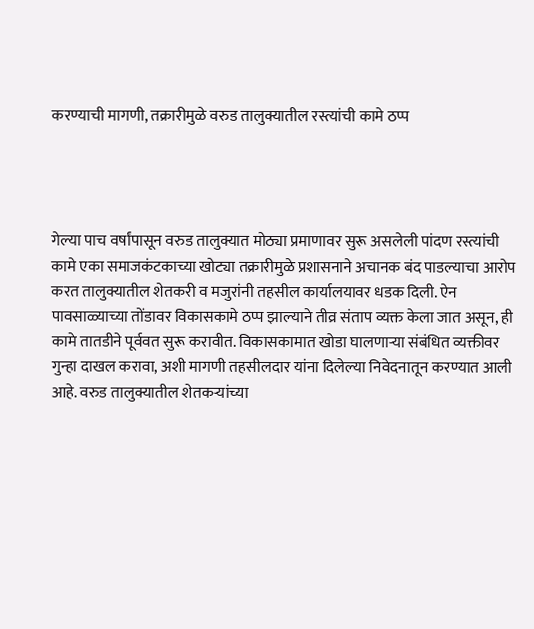करण्याची मागणी, तक्रारीमुळे वरुड तालुक्यातील रस्त्यांची कामे ठप्प




गेल्या पाच वर्षांपासून वरुड तालुक्यात मोठ्या प्रमाणावर सुरू असलेली पांदण रस्त्यांची कामे एका समाजकंटकाच्या खोट्या तक्रारीमुळे प्रशासनाने अचानक बंद पाडल्याचा आरोप करत तालुक्यातील शेतकरी व मजुरांनी तहसील कार्यालयावर धडक दिली. ऐन पावसाळ्याच्या तोंडावर विकासकामे ठप्प झाल्याने तीव्र संताप व्यक्त केला जात असून, ही कामे तातडीने पूर्ववत सुरू करावीत. विकासकामात खोडा घालणाऱ्या संबंधित व्यक्तीवर गुन्हा दाखल करावा, अशी मागणी तहसीलदार यांना दिलेल्या निवेदनातून करण्यात आली आहे. वरुड तालुक्यातील शेतकऱ्यांच्या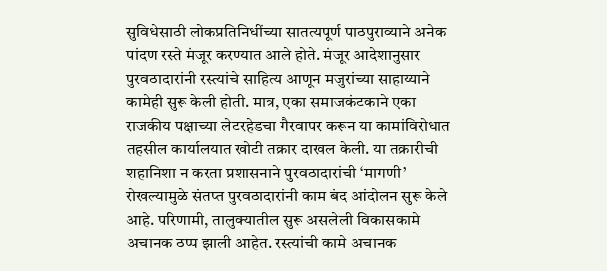सुविधेसाठी लोकप्रतिनिधींच्या सातत्यपूर्ण पाठपुराव्याने अनेक पांदण रस्ते मंजूर करण्यात आले होते. मंजूर आदेशानुसार पुरवठादारांनी रस्त्यांचे साहित्य आणून मजुरांच्या साहाय्याने कामेही सुरू केली होती. मात्र, एका समाजकंटकाने एका राजकीय पक्षाच्या लेटरहेडचा गैरवापर करून या कामांविरोधात तहसील कार्यालयात खोटी तक्रार दाखल केली. या तक्रारीची शहानिशा न करता प्रशासनाने पुरवठादारांची ‘मागणी’ रोखल्यामुळे संतप्त पुरवठादारांनी काम बंद आंदोलन सुरू केले आहे. परिणामी, तालुक्यातील सुरू असलेली विकासकामे अचानक ठप्प झाली आहेत. रस्त्यांची कामे अचानक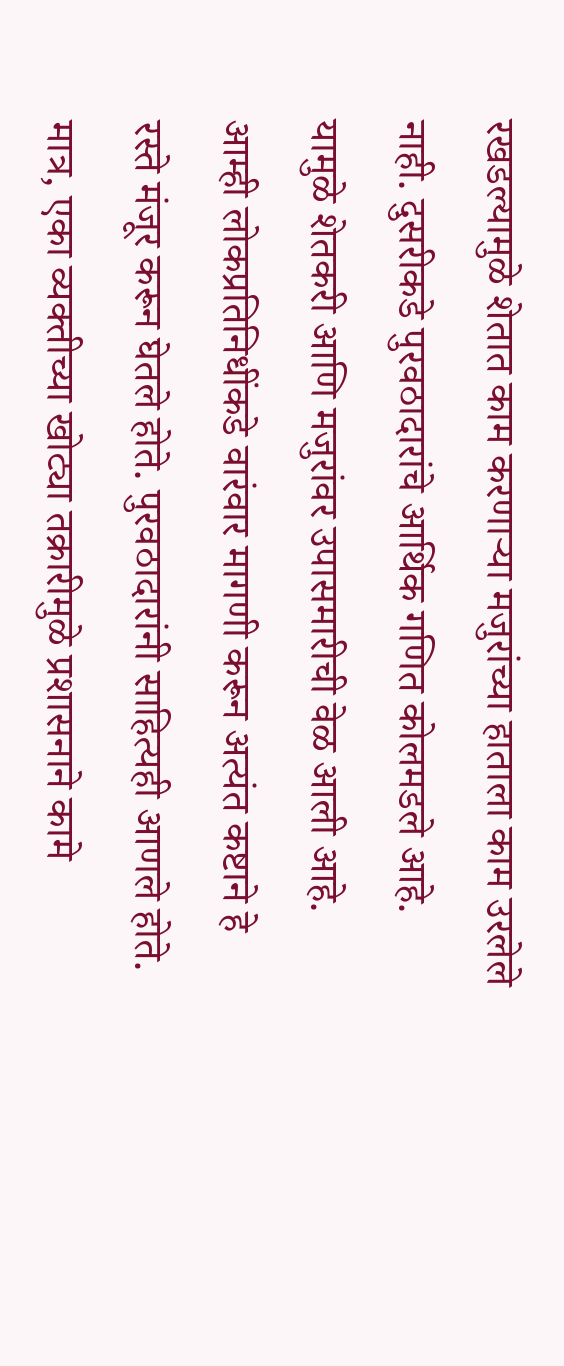रखडल्यामुळे शेतात काम करणाऱ्या मजुरांच्या हाताला काम उरलेले नाही. दुसरीकडे पुरवठादारांचे आर्थिक गणित कोलमडले आहे. यामुळे शेतकरी आणि मजुरांवर उपासमारीची वेळ आली आहे. आम्ही लोकप्रतिनिधींकडे वारंवार मागणी करून अत्यंत कष्टाने हे रस्ते मंजूर करून घेतले होते. पुरवठादारांनी साहित्यही आणले होते. मात्र, एका व्यक्तीच्या खोट्या तक्रारीमुळे प्रशासनाने कामे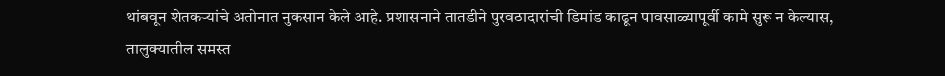थांबवून शेतकऱ्यांचे अतोनात नुकसान केले आहे. प्रशासनाने तातडीने पुरवठादारांची डिमांड काढून पावसाळ्यापूर्वी कामे सुरू न केल्यास, तालुक्यातील समस्त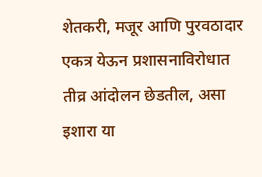शेतकरी, मजूर आणि पुरवठादार एकत्र येऊन प्रशासनाविरोधात तीव्र आंदोलन छेडतील, असा इशारा या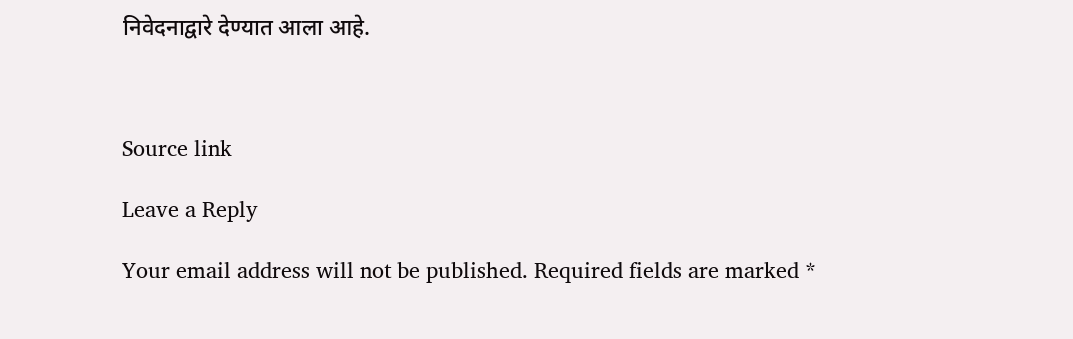निवेदनाद्वारे देण्यात आला आहे.



Source link

Leave a Reply

Your email address will not be published. Required fields are marked *